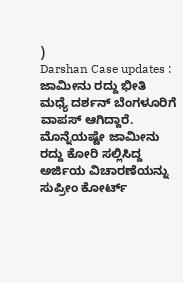)
Darshan Case updates : ಜಾಮೀನು ರದ್ದು ಭೀತಿ ಮಧ್ಯೆ ದರ್ಶನ್ ಬೆಂಗಳೂರಿಗೆ ವಾಪಸ್ ಆಗಿದ್ದಾರೆ. ಮೊನ್ನೆಯಷ್ಟೇ ಜಾಮೀನು ರದ್ದು ಕೋರಿ ಸಲ್ಲಿಸಿದ್ದ ಅರ್ಜಿಯ ವಿಚಾರಣೆಯನ್ನು ಸುಪ್ರೀಂ ಕೋರ್ಟ್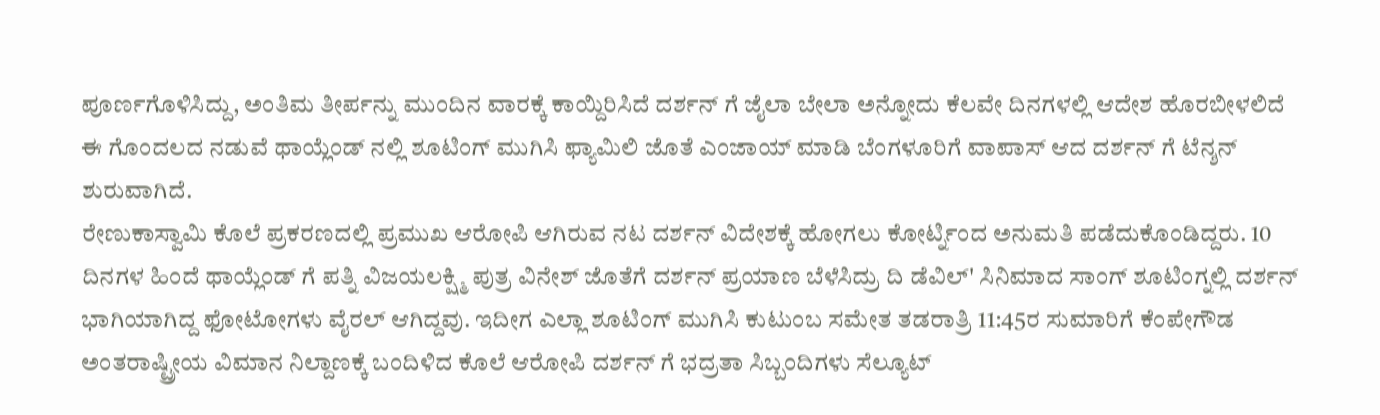ಪೂರ್ಣಗೊಳಿಸಿದ್ದು, ಅಂತಿಮ ತೀರ್ಪನ್ನು ಮುಂದಿನ ವಾರಕ್ಕೆ ಕಾಯ್ದಿರಿಸಿದೆ ದರ್ಶನ್ ಗೆ ಜೈಲಾ ಬೇಲಾ ಅನ್ನೋದು ಕೆಲವೇ ದಿನಗಳಲ್ಲಿ ಆದೇಶ ಹೊರಬೀಳಲಿದೆ ಈ ಗೊಂದಲದ ನಡುವೆ ಥಾಯ್ಲೆಂಡ್ ನಲ್ಲಿ ಶೂಟಿಂಗ್ ಮುಗಿಸಿ ಫ್ಯಾಮಿಲಿ ಜೊತೆ ಎಂಜಾಯ್ ಮಾಡಿ ಬೆಂಗಳೂರಿಗೆ ವಾಪಾಸ್ ಆದ ದರ್ಶನ್ ಗೆ ಟೆನ್ಶನ್ ಶುರುವಾಗಿದೆ.
ರೇಣುಕಾಸ್ವಾಮಿ ಕೊಲೆ ಪ್ರಕರಣದಲ್ಲಿ ಪ್ರಮುಖ ಆರೋಪಿ ಆಗಿರುವ ನಟ ದರ್ಶನ್ ವಿದೇಶಕ್ಕೆ ಹೋಗಲು ಕೋರ್ಟ್ನಿಂದ ಅನುಮತಿ ಪಡೆದುಕೊಂಡಿದ್ದರು. 10 ದಿನಗಳ ಹಿಂದೆ ಥಾಯ್ಲೆಂಡ್ ಗೆ ಪತ್ನಿ ವಿಜಯಲಕ್ಷ್ಮಿ ಪುತ್ರ ವಿನೇಶ್ ಜೊತೆಗೆ ದರ್ಶನ್ ಪ್ರಯಾಣ ಬೆಳೆಸಿದ್ರು ದಿ ಡೆವಿಲ್' ಸಿನಿಮಾದ ಸಾಂಗ್ ಶೂಟಿಂಗ್ನಲ್ಲಿ ದರ್ಶನ್ ಭಾಗಿಯಾಗಿದ್ದ ಫೋಟೋಗಳು ವೈರಲ್ ಆಗಿದ್ದವು. ಇದೀಗ ಎಲ್ಲಾ ಶೂಟಿಂಗ್ ಮುಗಿಸಿ ಕುಟುಂಬ ಸಮೇತ ತಡರಾತ್ರಿ 11:45ರ ಸುಮಾರಿಗೆ ಕೆಂಪೇಗೌಡ ಅಂತರಾಷ್ಟ್ರೀಯ ವಿಮಾನ ನಿಲ್ದಾಣಕ್ಕೆ ಬಂದಿಳಿದ ಕೊಲೆ ಆರೋಪಿ ದರ್ಶನ್ ಗೆ ಭದ್ರತಾ ಸಿಬ್ಬಂದಿಗಳು ಸೆಲ್ಯೂಟ್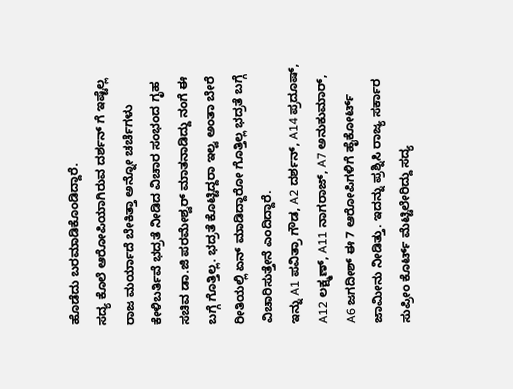ಹೊಡೆದು ಬರಮಾಡಿಕೊಂಡಿದ್ದಾರೆ.
ಸದ್ಯ ಕೊಲೆ ಆರೋಪಿಯಾಗಿರುವ ದರ್ಶನ್ ಗೆ ಇಷ್ಟೆಲ್ಲ ರಾಜ ಮರ್ಯಾದೆ ಬೇಕಿತ್ತಾ ಅನ್ನೋ ಚರ್ಚೆಗಳು ಕೇಳಿಬರ್ತಿವೆ ಭದ್ರತೆ ನೀಡಿದ ವಿಚಾರ ಸಂಭಂದ ಗೃಹ ಸಚಿವ ಡಾ.ಜಿ ಪರಮೇಶ್ವರ್ ಮಾತನಾಡಿದ್ದು ನಂಗೆ ಈ ಬಗ್ಗೆ ಗೊತ್ತಿಲ್ಲ. ಭದ್ರತೆ ಕೊಟ್ಟಿದ್ದರಾ ಇಲ್ವ ಅಂತಾ ಬೇರೆ ರೀತಿಯಲ್ಲಿ ಏನ್ ಮಾಡಿದ್ದಾರೋ ಗೊತ್ತಿಲ್ಲ ಭದ್ರತೆ ಬಗ್ಗೆ ವಿಚಾರಿಸುತ್ತೇನೆ ಎಂದಿದ್ದಾರೆ.
ಇನ್ನು A1 ಪವಿತ್ರಾ ಗೌಡ, A2 ದರ್ಶನ್, A14 ಪ್ರದೂಷ್, A12 ಲಕ್ಷ್ಮಣ್, A11 ನಾಗರಾಜ್, A7 ಅನುಕುಮಾರ್, A6 ಜಗದೀಶ್ ಈ 7 ಆರೋಪಿಗಳಿಗೆ ಹೈಕೋರ್ಟ್ ಜಾಮೀನು ನೀಡಿತ್ತು. ಇದನ್ನು ಪ್ರಶ್ನಿಸಿ ರಾಜ್ಯ ಸರ್ಕಾರ ಸುಪ್ರೀಂ ಕೊರ್ಟ್ ಮೆಟ್ಟಿಲೇರಿದ್ದು ಸದ್ಯ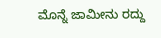ಮೊನ್ನೆ ಜಾಮೀನು ರದ್ದು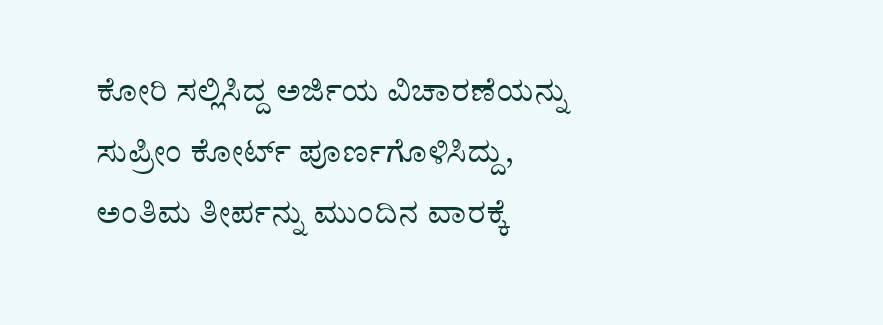ಕೋರಿ ಸಲ್ಲಿಸಿದ್ದ ಅರ್ಜಿಯ ವಿಚಾರಣೆಯನ್ನು ಸುಪ್ರೀಂ ಕೋರ್ಟ್ ಪೂರ್ಣಗೊಳಿಸಿದ್ದು, ಅಂತಿಮ ತೀರ್ಪನ್ನು ಮುಂದಿನ ವಾರಕ್ಕೆ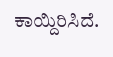ಕಾಯ್ದಿರಿಸಿದೆ.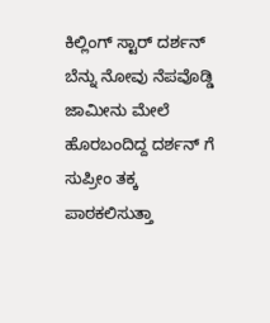ಕಿಲ್ಲಿಂಗ್ ಸ್ಟಾರ್ ದರ್ಶನ್ ಬೆನ್ನು ನೋವು ನೆಪವೊಡ್ಡಿ ಜಾಮೀನು ಮೇಲೆ ಹೊರಬಂದಿದ್ದ ದರ್ಶನ್ ಗೆ ಸುಪ್ರೀಂ ತಕ್ಕ ಪಾಠಕಲಿಸುತ್ತಾ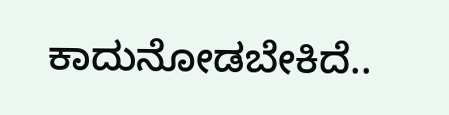ಕಾದುನೋಡಬೇಕಿದೆ..